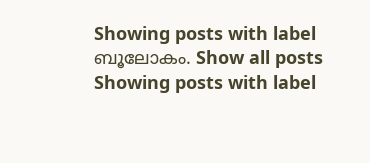Showing posts with label ബൂലോകം. Show all posts
Showing posts with label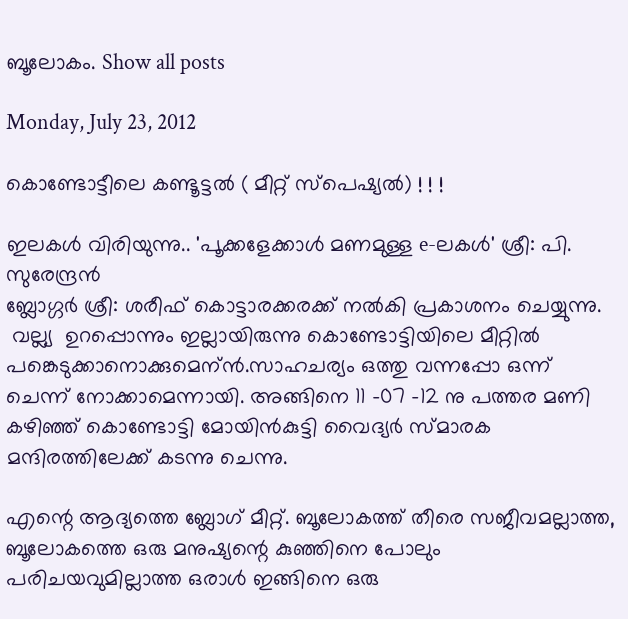ബൂലോകം. Show all posts

Monday, July 23, 2012

കൊണ്ടോട്ടീലെ കണ്ടൂട്ടല്‍ ( മീറ്റ്‌ സ്പെഷ്യല്‍) ! ! !

ഇലകള്‍ വിരിയുന്നു.. 'പൂക്കളേക്കാള്‍ മണമുള്ള e-ലകള്‍' ശ്രീ: പി. സുരേന്ദ്രന്‍
ബ്ലോഗ്ഗര്‍ ശ്രീ: ശരീഫ് കൊട്ടാരക്കരക്ക് നല്‍കി പ്രകാശനം ചെയ്യുന്നു.
 വല്ല്യ  ഉറപ്പൊന്നും ഇല്ലായിരുന്നു കൊണ്ടോട്ടിയിലെ മീറ്റില്‍ പങ്കെടുക്കാനൊക്കുമെന്ന്‍.സാഹചര്യം ഒത്തു വന്നപ്പോ ഒന്ന് ചെന്ന് നോക്കാമെന്നായി. അങ്ങിനെ 11 -07 -12 നു പത്തര മണി കഴിഞ്ഞ് കൊണ്ടോട്ടി മോയിന്‍കുട്ടി വൈദ്യര്‍ സ്മാരക മന്ദിരത്തിലേക്ക് കടന്നു ചെന്നു.

എന്റെ ആദ്യത്തെ ബ്ലോഗ്‌ മീറ്റ്‌. ബൂലോകത്ത് തീരെ സജീവമല്ലാത്ത, ബൂലോകത്തെ ഒരു മനുഷ്യന്റെ കുഞ്ഞിനെ പോലും പരിചയവുമില്ലാത്ത ഒരാള്‍ ഇങ്ങിനെ ഒരു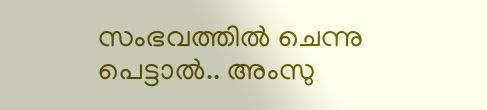സംഭവത്തില്‍ ചെന്നു പെട്ടാല്‍.. അംസു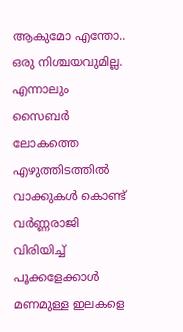ആകുമോ എന്തോ.. ഒരു നിശ്ചയവുമില്ല. എന്നാലും സൈബര്‍ ലോകത്തെ എഴുത്തിടത്തില്‍ വാക്കുകള്‍ കൊണ്ട് വര്‍ണ്ണരാജി വിരിയിച്ച് പൂക്കളേക്കാള്‍ മണമുള്ള ഇലകളെ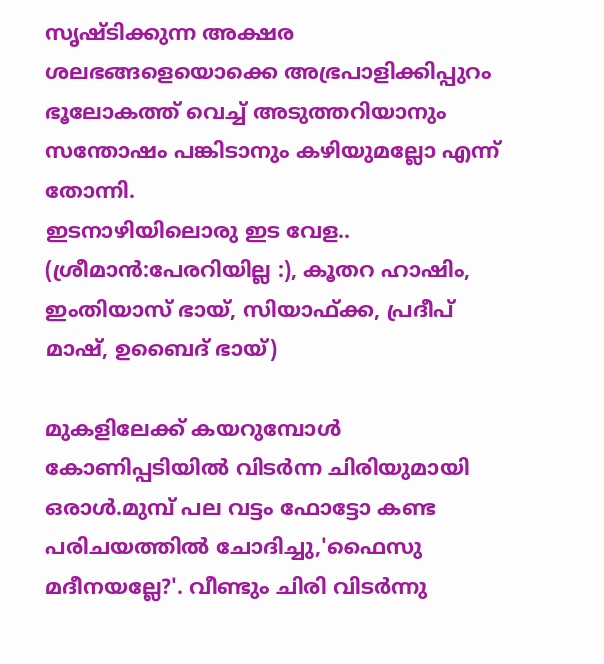സൃഷ്ടിക്കുന്ന അക്ഷര ശലഭങ്ങളെയൊക്കെ അഭ്രപാളിക്കിപ്പുറം  ഭൂലോകത്ത് വെച്ച് അടുത്തറിയാനും സന്തോഷം പങ്കിടാനും കഴിയുമല്ലോ എന്ന് തോന്നി.
ഇടനാഴിയിലൊരു ഇട വേള..  (ശ്രീമാന്‍:പേരറിയില്ല :), കൂതറ ഹാഷിം,
ഇംതിയാസ് ഭായ്, സിയാഫ്ക്ക, പ്രദീപ്‌ മാഷ്‌, ഉബൈദ് ഭായ്)

മുകളിലേക്ക് കയറുമ്പോള്‍ കോണിപ്പടിയില്‍ വിടര്‍ന്ന ചിരിയുമായി ഒരാള്‍.മുമ്പ് പല വട്ടം ഫോട്ടോ കണ്ട പരിചയത്തില്‍ ചോദിച്ചു,'ഫൈസു മദീനയല്ലേ?'. വീണ്ടും ചിരി വിടര്‍ന്നു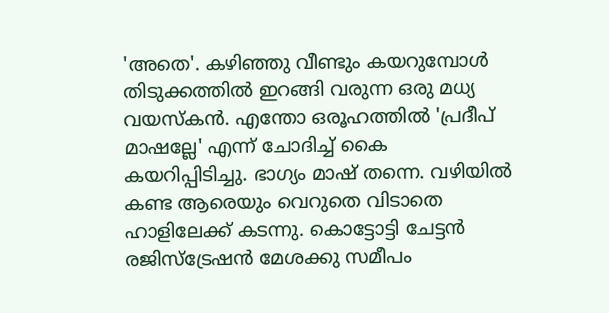'അതെ'. കഴിഞ്ഞു വീണ്ടും കയറുമ്പോള്‍ തിടുക്കത്തില്‍ ഇറങ്ങി വരുന്ന ഒരു മധ്യ വയസ്കന്‍. എന്തോ ഒരൂഹത്തില്‍ 'പ്രദീപ്‌ മാഷല്ലേ' എന്ന്‍ ചോദിച്ച് കൈ കയറിപ്പിടിച്ചു. ഭാഗ്യം മാഷ്‌ തന്നെ. വഴിയില്‍ കണ്ട ആരെയും വെറുതെ വിടാതെ ഹാളിലേക്ക് കടന്നു. കൊട്ടോട്ടി ചേട്ടന്‍ രജിസ്ട്രേഷന്‍ മേശക്കു സമീപം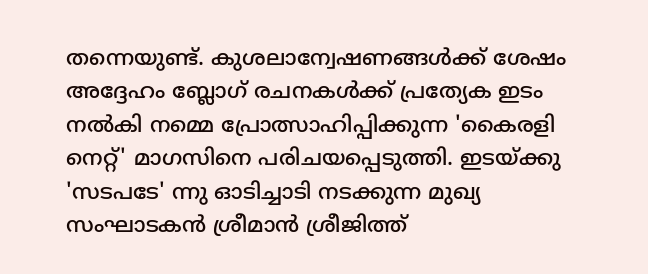തന്നെയുണ്ട്‌. കുശലാന്വേഷണങ്ങള്‍ക്ക് ശേഷം അദ്ദേഹം ബ്ലോഗ്‌ രചനകള്‍ക്ക് പ്രത്യേക ഇടം നല്‍കി നമ്മെ പ്രോത്സാഹിപ്പിക്കുന്ന 'കൈരളി നെറ്റ്' മാഗസിനെ പരിചയപ്പെടുത്തി. ഇടയ്ക്കു 'സടപടേ' ന്നു ഓടിച്ചാടി നടക്കുന്ന മുഖ്യ സംഘാടകന്‍ ശ്രീമാന്‍ ശ്രീജിത്ത്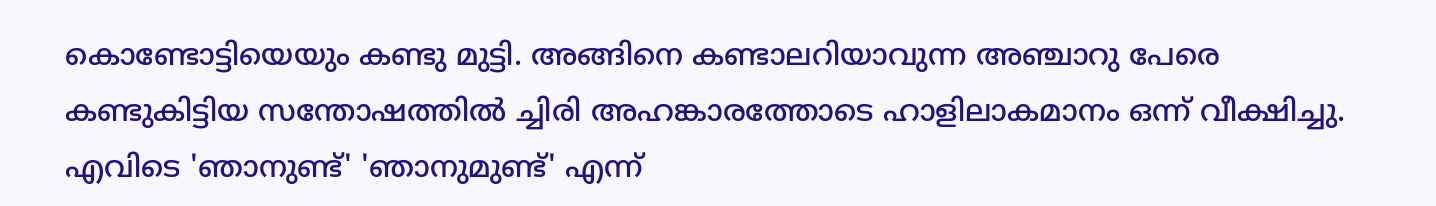കൊണ്ടോട്ടിയെയും കണ്ടു മുട്ടി. അങ്ങിനെ കണ്ടാലറിയാവുന്ന അഞ്ചാറു പേരെ കണ്ടുകിട്ടിയ സന്തോഷത്തില്‍ ച്ചിരി അഹങ്കാരത്തോടെ ഹാളിലാകമാനം ഒന്ന് വീക്ഷിച്ചു. എവിടെ 'ഞാനുണ്ട്' 'ഞാനുമുണ്ട്' എന്ന്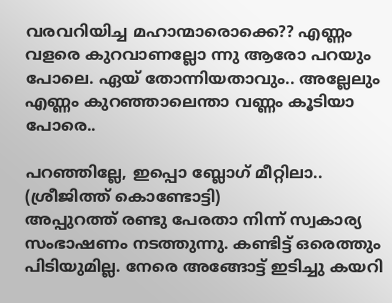വരവറിയിച്ച മഹാന്മാരൊക്കെ?? എണ്ണം വളരെ കുറവാണല്ലോ ന്നു ആരോ പറയും പോലെ. ഏയ്‌ തോന്നിയതാവും.. അല്ലേലും എണ്ണം കുറഞ്ഞാലെന്താ വണ്ണം കൂടിയാ പോരെ..

പറഞ്ഞില്ലേ, ഇപ്പൊ ബ്ലോഗ്‌ മീറ്റിലാ..  (ശ്രീജിത്ത്‌ കൊണ്ടോട്ടി)
അപ്പുറത്ത് രണ്ടു പേരതാ നിന്ന് സ്വകാര്യ സംഭാഷണം നടത്തുന്നു. കണ്ടിട്ട് ഒരെത്തും പിടിയുമില്ല. നേരെ അങ്ങോട്ട്‌ ഇടിച്ചു കയറി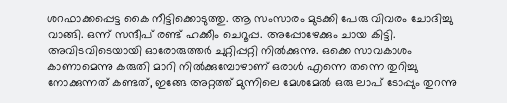ശറഫാക്കപ്പെട്ട കൈ നീട്ടിക്കൊടുത്തു. ആ സംസാരം മുടക്കി പേരു വിവരം ചോദിച്ചു വാങ്ങി. ഒന്ന് സന്ദീപ്‌ രണ്ട് ഹക്കീം ചെറൂപ്പ. അപ്പോഴേക്കും ചായ കിട്ടി. അവിടവിടെയായി ഓരോരുത്തര്‍ ചുറ്റിപ്പറ്റി നില്‍ക്കുന്നു. ഒക്കെ സാവകാശം കാണാമെന്നു കരുതി മാറി നില്‍ക്കുമ്പോഴാണ് ഒരാള്‍ എന്നെ തന്നെ തുറിച്ചു നോക്കുന്നത് കണ്ടത്, ഇങ്ങേ അറ്റത്ത് മുന്നിലെ മേശമേല്‍ ഒരു ലാപ് ടോപ്പും തുറന്നു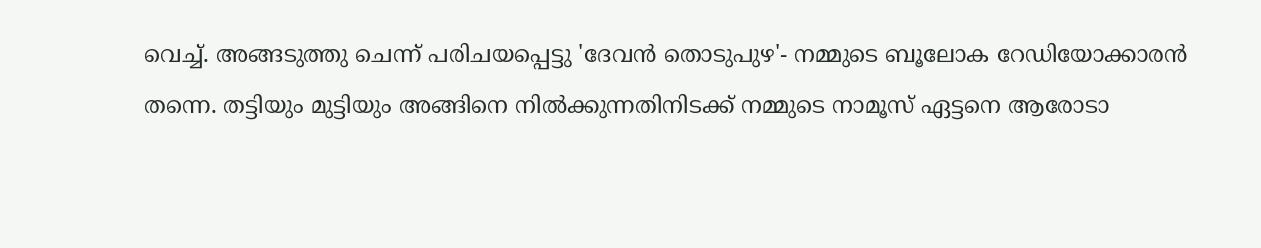വെച്ച്. അങ്ങടുത്തു ചെന്ന്‌ പരിചയപ്പെട്ടു 'ദേവന്‍ തൊടുപുഴ'- നമ്മുടെ ബൂലോക റേഡിയോക്കാരന്‍ തന്നെ. തട്ടിയും മുട്ടിയും അങ്ങിനെ നില്‍ക്കുന്നതിനിടക്ക് നമ്മുടെ നാമൂസ് ഏട്ടനെ ആരോടാ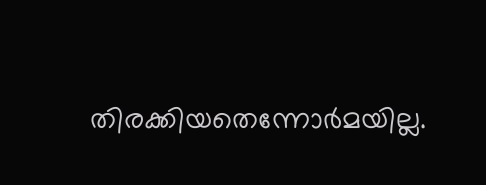തിരക്കിയതെന്നോര്‍മയില്ല.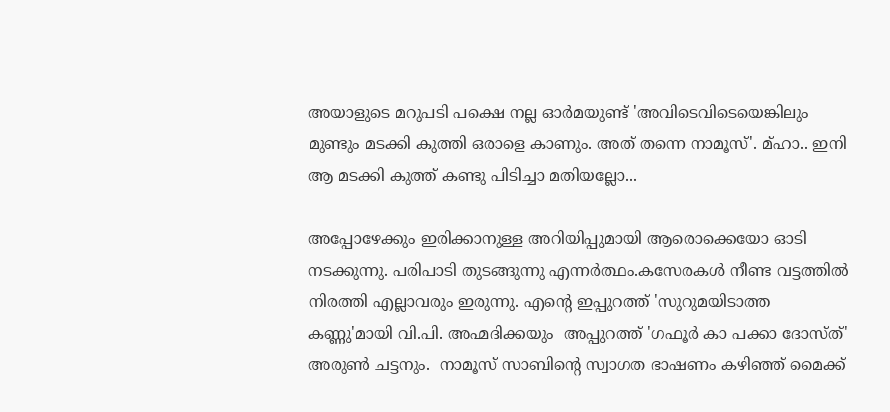അയാളുടെ മറുപടി പക്ഷെ നല്ല ഓര്‍മയുണ്ട് 'അവിടെവിടെയെങ്കിലും മുണ്ടും മടക്കി കുത്തി ഒരാളെ കാണും. അത് തന്നെ നാമൂസ്'. മ്ഹാ.. ഇനി ആ മടക്കി കുത്ത് കണ്ടു പിടിച്ചാ മതിയല്ലോ...

അപ്പോഴേക്കും ഇരിക്കാനുള്ള അറിയിപ്പുമായി ആരൊക്കെയോ ഓടി നടക്കുന്നു. പരിപാടി തുടങ്ങുന്നു എന്നര്‍ത്ഥം.കസേരകള്‍ നീണ്ട വട്ടത്തില്‍ നിരത്തി എല്ലാവരും ഇരുന്നു. എന്റെ ഇപ്പുറത്ത് 'സുറുമയിടാത്ത കണ്ണു'മായി വി.പി. അഹ്മദിക്കയും  അപ്പുറത്ത് 'ഗഫൂര്‍ കാ പക്കാ ദോസ്ത്'  അരുണ്‍ ചട്ടനും.  നാമൂസ് സാബിന്റെ സ്വാഗത ഭാഷണം കഴിഞ്ഞ് മൈക്ക്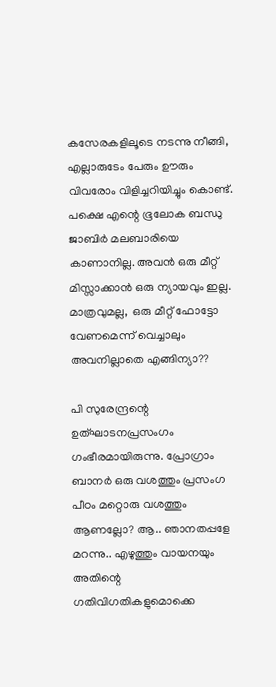കസേരകളിലൂടെ നടന്നു നീങ്ങി, എല്ലാരുടേം പേരും ഊരും വിവരോം വിളിച്ചറിയിച്ചും കൊണ്ട്. പക്ഷെ എന്റെ ഭൂലോക ബന്ധു ജാബിര്‍ മലബാരിയെ കാണാനില്ല. അവന്‍ ഒരു മീറ്റ്‌ മിസ്സാക്കാന്‍ ഒരു ന്യായവും ഇല്ല. മാത്രവുമല്ല,  ഒരു മീറ്റ്‌ ഫോട്ടോ വേണമെന്ന് വെച്ചാലും അവനില്ലാതെ എങ്ങിന്യാ??

പി സുരേന്ദ്രന്റെ ഉത്ഘാടനപ്രസംഗം ഗംഭീരമായിരുന്നു. പ്രോഗ്രാം ബാനര്‍ ഒരു വശത്തും പ്രസംഗ പീഠം മറ്റൊരു വശത്തും ആണല്ലോ? ആ.. ഞാനതപ്പളേ മറന്നു.. എഴുത്തും വായനയും അതിന്റെ ഗതിവിഗതികളുമൊക്കെ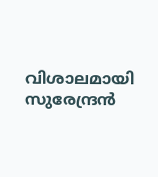വിശാലമായി സുരേന്ദ്രന്‍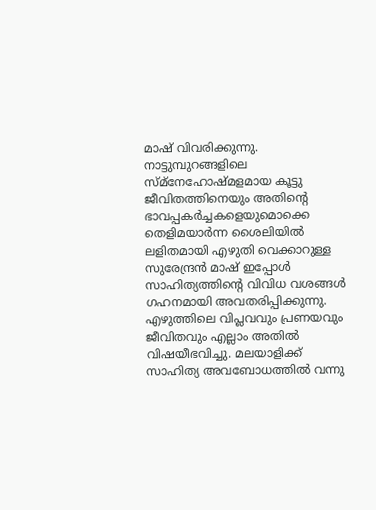മാഷ്‌ വിവരിക്കുന്നു. നാട്ടുമ്പുറങ്ങളിലെ സ്മ്നേഹോഷ്മളമായ കൂട്ടു ജീവിതത്തിനെയും അതിന്റെ ഭാവപ്പകര്‍ച്ചകളെയുമൊക്കെ തെളിമയാര്‍ന്ന ശൈലിയില്‍ ലളിതമായി എഴുതി വെക്കാറുള്ള സുരേന്ദ്രന്‍ മാഷ്‌ ഇപ്പോള്‍ സാഹിത്യത്തിന്റെ വിവിധ വശങ്ങള്‍ ഗഹനമായി അവതരിപ്പിക്കുന്നു. എഴുത്തിലെ വിപ്ലവവും പ്രണയവും ജീവിതവും എല്ലാം അതില്‍ വിഷയീഭവിച്ചു. മലയാളിക്ക് സാഹിത്യ അവബോധത്തില്‍ വന്നു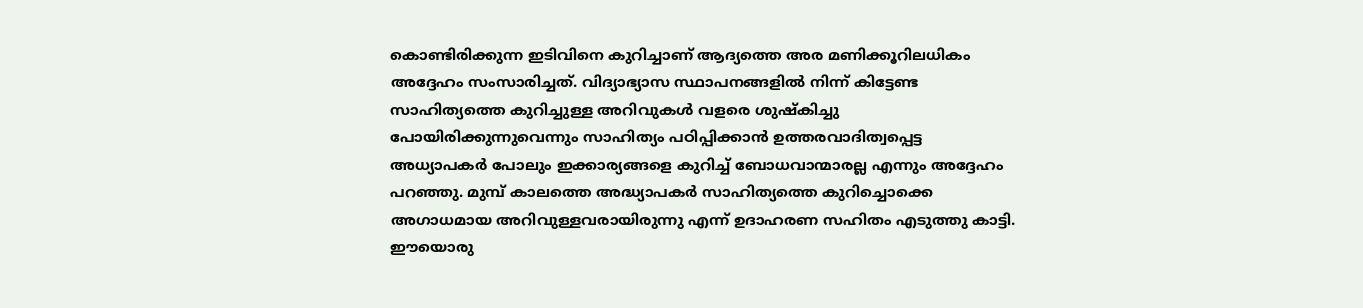കൊണ്ടിരിക്കുന്ന ഇടിവിനെ കുറിച്ചാണ് ആദ്യത്തെ അര മണിക്കൂറിലധികം അദ്ദേഹം സംസാരിച്ചത്. വിദ്യാഭ്യാസ സ്ഥാപനങ്ങളില്‍ നിന്ന് കിട്ടേണ്ട സാഹിത്യത്തെ കുറിച്ചുള്ള അറിവുകള്‍ വളരെ ശുഷ്കിച്ചു പോയിരിക്കുന്നുവെന്നും സാഹിത്യം പഠിപ്പിക്കാന്‍ ഉത്തരവാദിത്വപ്പെട്ട അധ്യാപകര്‍ പോലും ഇക്കാര്യങ്ങളെ കുറിച്ച് ബോധവാന്മാരല്ല എന്നും അദ്ദേഹം പറഞ്ഞു. മുമ്പ് കാലത്തെ അദ്ധ്യാപകര്‍ സാഹിത്യത്തെ കുറിച്ചൊക്കെ അഗാധമായ അറിവുള്ളവരായിരുന്നു എന്ന് ഉദാഹരണ സഹിതം എടുത്തു കാട്ടി. ഈയൊരു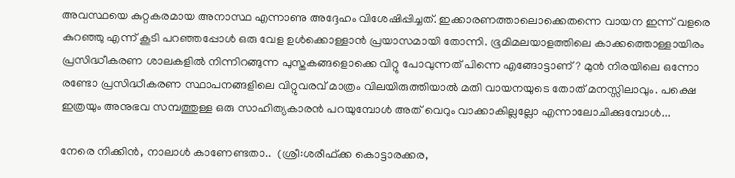അവസ്ഥയെ കുറ്റകരമായ അനാസ്ഥ എന്നാണു അദ്ദേഹം വിശേഷിപ്പിച്ചത്‌. ഇക്കാരണത്താലൊക്കെതന്നെ വായന ഇന്ന് വളരെ കുറഞ്ഞു എന്ന് കൂടി പറഞ്ഞപ്പോള്‍ ഒരു വേള ഉള്‍ക്കൊള്ളാന്‍ പ്രയാസമായി തോന്നി. ഭൂമിമലയാളത്തിലെ കാക്കത്തൊള്ളായിരം പ്രസിദ്ധീകരണ ശാലകളില്‍ നിന്നിറങ്ങുന്ന പുസ്തകങ്ങളൊക്കെ വിറ്റു പോവുന്നത് പിന്നെ എങ്ങോട്ടാണ്? മുന്‍ നിരയിലെ ഒന്നോ രണ്ടോ പ്രസിദ്ധീകരണ സ്ഥാപനങ്ങളിലെ വിറ്റുവരവ് മാത്രം വിലയിരുത്തിയാല്‍ മതി വായനയുടെ തോത് മനസ്സിലാവും. പക്ഷെ ഇത്രയും അനുഭവ സമ്പത്തുള്ള ഒരു സാഹിത്യകാരന്‍ പറയുമ്പോള്‍ അത് വെറും വാക്കാകില്ലല്ലോ എന്നാലോചിക്കുമ്പോള്‍...

നേരെ നിക്കിന്‍, നാലാള്‍ കാണേണ്ടതാ..  (ശ്രീ:ശരീഫ്ക്ക കൊട്ടാരക്കര,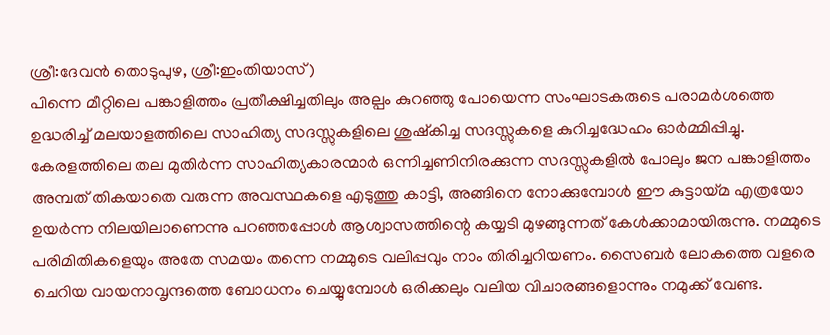ശ്രീ:ദേവന്‍ തൊടുപുഴ, ശ്രീ:ഇംതിയാസ്)
പിന്നെ മീറ്റിലെ പങ്കാളിത്തം പ്രതീക്ഷിച്ചതിലും അല്പം കുറഞ്ഞു പോയെന്ന സംഘാടകരുടെ പരാമര്‍ശത്തെ ഉദ്ധരിച്ച് മലയാളത്തിലെ സാഹിത്യ സദസ്സുകളിലെ ശുഷ്കിച്ച സദസ്സുകളെ കുറിച്ചദ്ധേഹം ഓര്‍മ്മിപ്പിച്ചു. കേരളത്തിലെ തല മുതിര്‍ന്ന സാഹിത്യകാരന്മാര്‍ ഒന്നിച്ചണിനിരക്കുന്ന സദസ്സുകളില്‍ പോലും ജന പങ്കാളിത്തം അമ്പത് തികയാതെ വരുന്ന അവസ്ഥകളെ എടുത്തു കാട്ടി, അങ്ങിനെ നോക്കുമ്പോള്‍ ഈ കുട്ടായ്മ എത്രയോ ഉയര്‍ന്ന നിലയിലാണെന്നു പറഞ്ഞപ്പോള്‍ ആശ്വാസത്തിന്റെ കയ്യടി മുഴങ്ങുന്നത് കേള്‍ക്കാമായിരുന്നു. നമ്മുടെ പരിമിതികളെയും അതേ സമയം തന്നെ നമ്മുടെ വലിപ്പവും നാം തിരിച്ചറിയണം. സൈബര്‍ ലോകത്തെ വളരെ ചെറിയ വായനാവൃന്ദത്തെ ബോധനം ചെയ്യുമ്പോള്‍ ഒരിക്കലും വലിയ വിചാരങ്ങളൊന്നും നമുക്ക് വേണ്ട.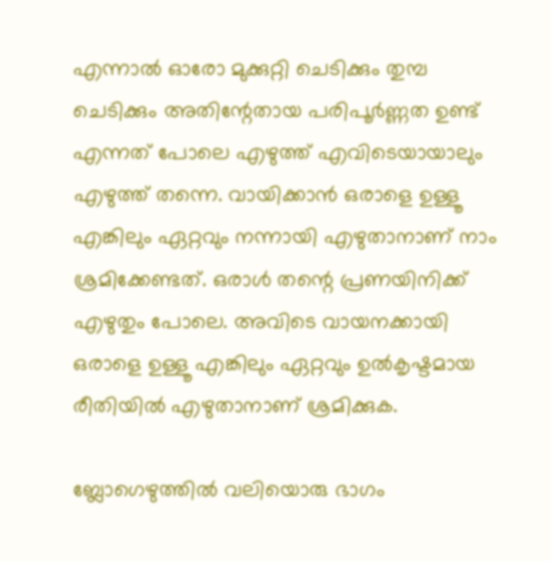എന്നാല്‍ ഓരോ മുക്കുറ്റി ചെടിക്കും തുമ്പ ചെടിക്കും അതിന്റേതായ പരിപൂര്‍ണ്ണത ഉണ്ട് എന്നത് പോലെ എഴുത്ത് എവിടെയായാലും എഴുത്ത് തന്നെ. വായിക്കാന്‍ ഒരാളെ ഉള്ളൂ എങ്കിലും ഏറ്റവും നന്നായി എഴുതാനാണ് നാം ശ്രമിക്കേണ്ടത്. ഒരാള്‍ തന്റെ പ്രണയിനിക്ക് എഴുതും പോലെ. അവിടെ വായനക്കായി ഒരാളെ ഉള്ളൂ എങ്കിലും ഏറ്റവും ഉല്‍കൃഷ്ടമായ രീതിയില്‍ എഴുതാനാണ് ശ്രമിക്കുക.

ബ്ലോഗെഴുത്തില്‍ വലിയൊരു ഭാഗം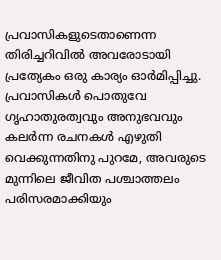പ്രവാസികളുടെതാണെന്ന തിരിച്ചറിവില്‍ അവരോടായി പ്രത്യേകം ഒരു കാര്യം ഓര്‍മിപ്പിച്ചു. പ്രവാസികള്‍ പൊതുവേ ഗൃഹാതുരത്വവും അനുഭവവും കലര്‍ന്ന രചനകള്‍ എഴുതി വെക്കുന്നതിനു പുറമേ, അവരുടെ മുന്നിലെ ജീവിത പശ്ചാത്തലം പരിസരമാക്കിയും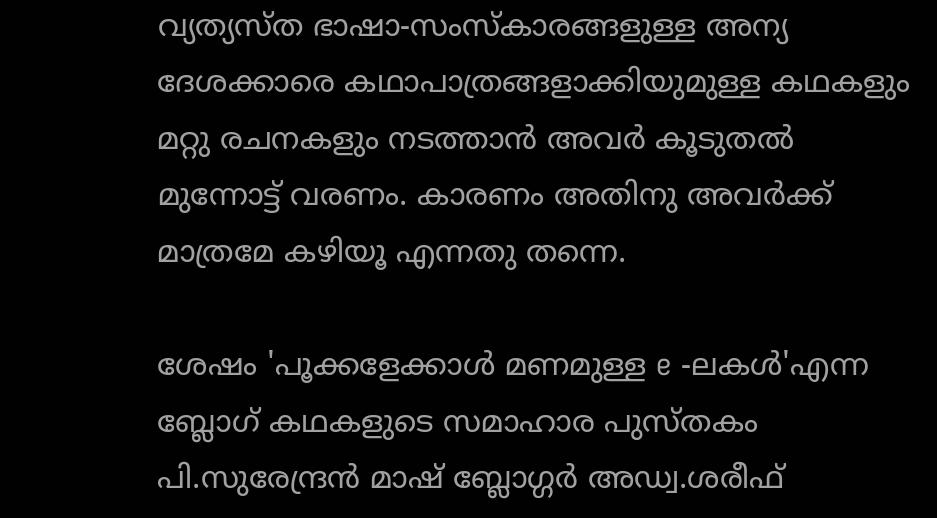വ്യത്യസ്ത ഭാഷാ-സംസ്കാരങ്ങളുള്ള അന്യ ദേശക്കാരെ കഥാപാത്രങ്ങളാക്കിയുമുള്ള കഥകളും മറ്റു രചനകളും നടത്താന്‍ അവര്‍ കൂടുതല്‍ മുന്നോട്ട് വരണം. കാരണം അതിനു അവര്‍ക്ക് മാത്രമേ കഴിയൂ എന്നതു തന്നെ.

ശേഷം 'പൂക്കളേക്കാള്‍ മണമുള്ള e -ലകള്‍'എന്ന ബ്ലോഗ്‌ കഥകളുടെ സമാഹാര പുസ്തകം പി.സുരേന്ദ്രന്‍ മാഷ്‌ ബ്ലോഗ്ഗര്‍ അഡ്വ.ശരീഫ്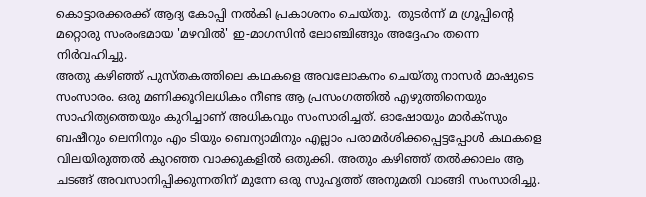കൊട്ടാരക്കരക്ക് ആദ്യ കോപ്പി നല്‍കി പ്രകാശനം ചെയ്തു.  തുടര്‍ന്ന് മ ഗ്രൂപ്പിന്റെ മറ്റൊരു സംരംഭമായ 'മഴവില്‍' ഇ-മാഗസിന്‍ ലോഞ്ചിങ്ങും അദ്ദേഹം തന്നെ നിര്‍വഹിച്ചു.
അതു കഴിഞ്ഞ് പുസ്തകത്തിലെ കഥകളെ അവലോകനം ചെയ്തു നാസര്‍ മാഷുടെ സംസാരം. ഒരു മണിക്കൂറിലധികം നീണ്ട ആ പ്രസംഗത്തില്‍ എഴുത്തിനെയും സാഹിത്യത്തെയും കുറിച്ചാണ് അധികവും സംസാരിച്ചത്. ഓഷോയും മാര്‍ക്സും ബഷീറും ലെനിനും എം ടിയും ബെന്യാമിനും എല്ലാം പരാമര്‍ശിക്കപ്പെട്ടപ്പോള്‍ കഥകളെ വിലയിരുത്തല്‍ കുറഞ്ഞ വാക്കുകളില്‍ ഒതുക്കി. അതും കഴിഞ്ഞ് തല്‍ക്കാലം ആ ചടങ്ങ് അവസാനിപ്പിക്കുന്നതിന് മുന്നേ ഒരു സുഹൃത്ത്‌ അനുമതി വാങ്ങി സംസാരിച്ചു.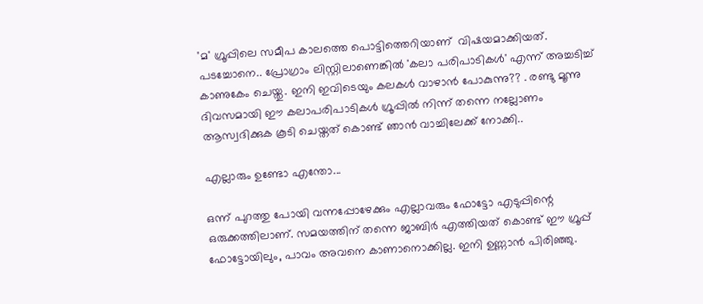'മ' ഗ്രൂപ്പിലെ സമീപ കാലത്തെ പൊട്ടിത്തെറിയാണ്  വിഷയമാക്കിയത്. പടച്ചോനെ.. പ്രോഗ്രാം ലിസ്റ്റിലാണെങ്കില്‍ 'കലാ പരിപാടികള്‍' എന്ന് അച്ചടിച്ച്‌ കാണുകേം ചെയ്തു. ഇനി ഇവിടെയും കലകള്‍ വാഴാന്‍ പോകുന്നു?? . രണ്ടു മൂന്നു ദിവസമായി ഈ കലാപരിപാടികള്‍ ഗ്രൂപ്പില്‍ നിന്ന് തന്നെ നല്ലോണം ആസ്വദിക്കുക കൂടി ചെയ്തത് കൊണ്ട് ഞാന്‍ വാച്ചിലേക്ക് നോക്കി..

എല്ലാരും ഉണ്ടോ എന്തോ...

ഒന്ന് പുറത്തു പോയി വന്നപ്പോഴേക്കും എല്ലാവരും ഫോട്ടോ എടുപ്പിന്റെ ഒരുക്കത്തിലാണ്. സമയത്തിന് തന്നെ ജാബിര്‍ എത്തിയത് കൊണ്ട് ഈ ഗ്രൂപ്പ് ഫോട്ടോയിലും, പാവം അവനെ കാണാനൊക്കില്ല. ഇനി ഉണ്ണാന്‍ പിരിഞ്ഞു.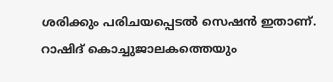ശരിക്കും പരിചയപ്പെടല്‍ സെഷന്‍ ഇതാണ്.  റാഷിദ് കൊച്ചുജാലകത്തെയും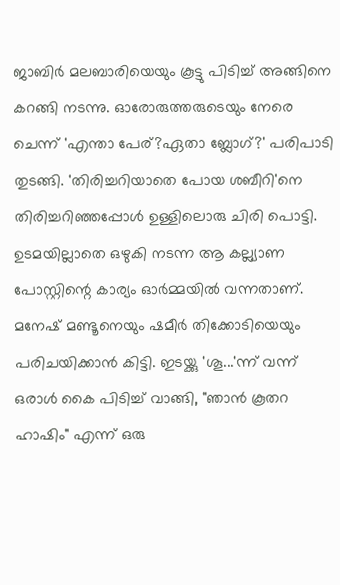ജാബിര്‍ മലബാരിയെയും കൂട്ടു പിടിച്ച് അങ്ങിനെ കറങ്ങി നടന്നു. ഓരോരുത്തരുടെയും നേരെ ചെന്ന് 'എന്താ പേര്?ഏതാ ബ്ലോഗ്‌?' പരിപാടി തുടങ്ങി. 'തിരിച്ചറിയാതെ പോയ ശബീറി'നെ തിരിച്ചറിഞ്ഞപ്പോള്‍ ഉള്ളിലൊരു ചിരി പൊട്ടി. ഉടമയില്ലാതെ ഒഴുകി നടന്ന ആ കല്ല്യാണ പോസ്റ്റിന്റെ കാര്യം ഓര്‍മ്മയില്‍ വന്നതാണ്. മനേഷ് മണ്ടൂനെയും ഷമീര്‍ തിക്കോടിയെയും പരിചയിക്കാന്‍ കിട്ടി. ഇടയ്ക്കു 'ശൂ...'ന്ന് വന്ന് ഒരാള്‍ കൈ പിടിച്ച് വാങ്ങി, "ഞാന്‍ കൂതറ ഹാഷിം" എന്ന് ഒരു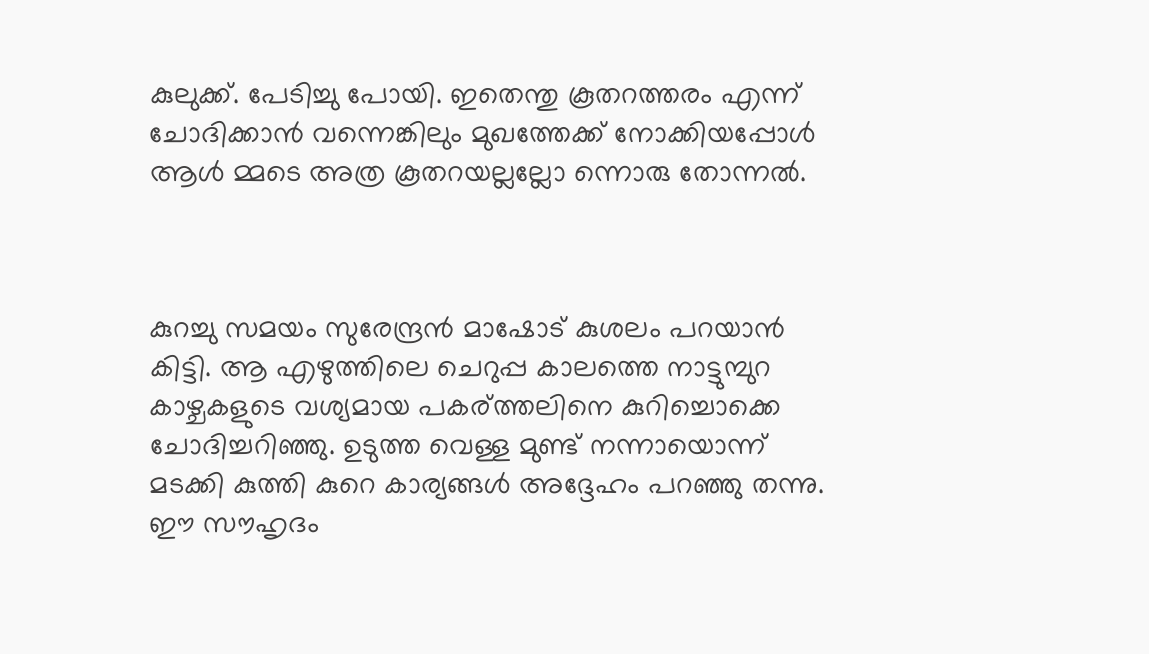കുലുക്ക്. പേടിച്ചു പോയി. ഇതെന്തു കൂതറത്തരം എന്ന് ചോദിക്കാന്‍ വന്നെങ്കിലും മുഖത്തേക്ക് നോക്കിയപ്പോള്‍ ആള്‍ മ്മടെ അത്ര കൂതറയല്ലല്ലോ ന്നൊരു തോന്നല്‍.



കുറച്ചു സമയം സുരേന്ദ്രന്‍ മാഷോട് കുശലം പറയാന്‍ കിട്ടി. ആ എഴുത്തിലെ ചെറുപ്പ കാലത്തെ നാട്ടുമ്പുറ കാഴ്ചകളുടെ വശ്യമായ പകര്ത്തലിനെ കുറിച്ചൊക്കെ ചോദിച്ചറിഞ്ഞു. ഉടുത്ത വെള്ള മുണ്ട് നന്നായൊന്ന് മടക്കി കുത്തി കുറെ കാര്യങ്ങള്‍ അദ്ദേഹം പറഞ്ഞു തന്നു. ഈ സൗഹൃദം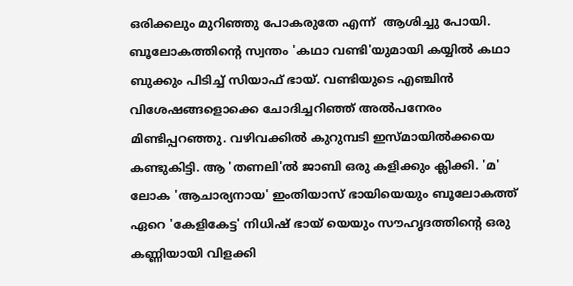ഒരിക്കലും മുറിഞ്ഞു പോകരുതേ എന്ന്  ആശിച്ചു പോയി.  ബൂലോകത്തിന്റെ സ്വന്തം 'കഥാ വണ്ടി'യുമായി കയ്യില്‍ കഥാ ബുക്കും പിടിച്ച് സിയാഫ് ഭായ്. വണ്ടിയുടെ എഞ്ചിന്‍ വിശേഷങ്ങളൊക്കെ ചോദിച്ചറിഞ്ഞ് അല്‍പനേരം മിണ്ടിപ്പറഞ്ഞു. വഴിവക്കില്‍ കുറുമ്പടി ഇസ്മായില്‍ക്കയെ കണ്ടുകിട്ടി. ആ 'തണലി'ല്‍ ജാബി ഒരു കളിക്കും ക്ലിക്കി. 'മ' ലോക 'ആചാര്യനായ' ഇംതിയാസ് ഭായിയെയും ബൂലോകത്ത് ഏറെ 'കേളികേട്ട' നിധിഷ് ഭായ് യെയും സൗഹൃദത്തിന്റെ ഒരു കണ്ണിയായി വിളക്കി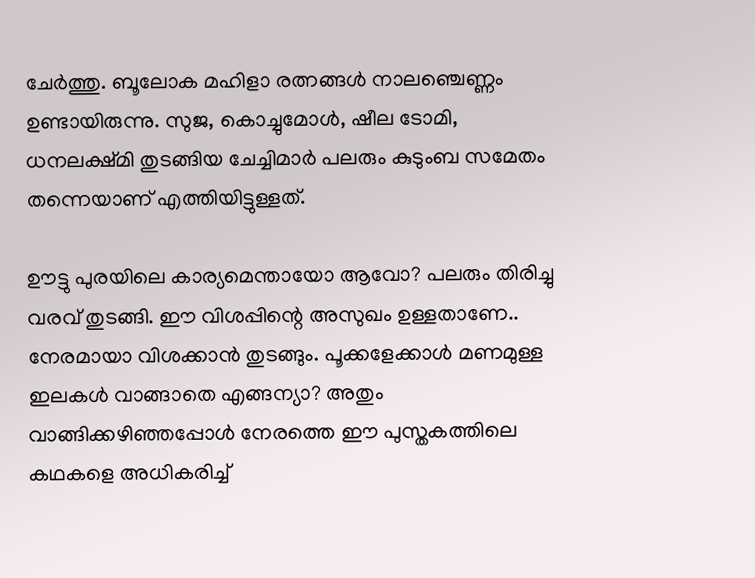ചേര്‍ത്തു. ബൂലോക മഹിളാ രത്നങ്ങള്‍ നാലഞ്ചെണ്ണം ഉണ്ടായിരുന്നു. സുജ, കൊച്ചുമോള്‍, ഷീല ടോമി, ധനലക്ഷ്മി തുടങ്ങിയ ചേച്ചിമാര്‍ പലരും കുടുംബ സമേതം തന്നെയാണ് എത്തിയിട്ടുള്ളത്.

ഊട്ടു പുരയിലെ കാര്യമെന്തായോ ആവോ? പലരും തിരിച്ചു വരവ് തുടങ്ങി. ഈ വിശപ്പിന്റെ അസുഖം ഉള്ളതാണേ.. നേരമായാ വിശക്കാന്‍ തുടങ്ങും. പൂക്കളേക്കാള്‍ മണമുള്ള ഇലകള്‍ വാങ്ങാതെ എങ്ങന്യാ? അതും വാങ്ങിക്കഴിഞ്ഞപ്പോള്‍ നേരത്തെ ഈ പുസ്തകത്തിലെ കഥകളെ അധികരിച്ച്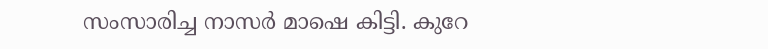സംസാരിച്ച നാസര്‍ മാഷെ കിട്ടി. കുറേ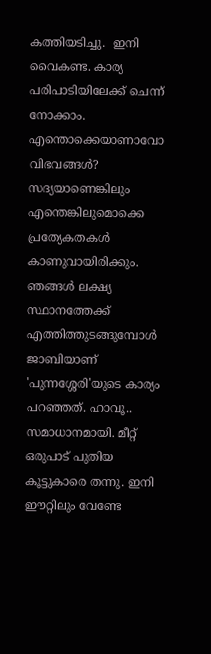കത്തിയടിച്ചു.  ഇനി വൈകണ്ട. കാര്യ പരിപാടിയിലേക്ക് ചെന്ന് നോക്കാം. എന്തൊക്കെയാണാവോ വിഭവങ്ങള്‍? സദ്യയാണെങ്കിലും എന്തെങ്കിലുമൊക്കെ പ്രത്യേകതകള്‍ കാണുവായിരിക്കും. ഞങ്ങള്‍ ലക്ഷ്യ സ്ഥാനത്തേക്ക് എത്തിത്തുടങ്ങുമ്പോള്‍ ജാബിയാണ് 'പുന്നശ്ശേരി'യുടെ കാര്യം പറഞ്ഞത്. ഹാവൂ.. സമാധാനമായി. മീറ്റ്‌ ഒരുപാട് പുതിയ കൂട്ടുകാരെ തന്നു. ഇനി ഈറ്റിലും വേണ്ടേ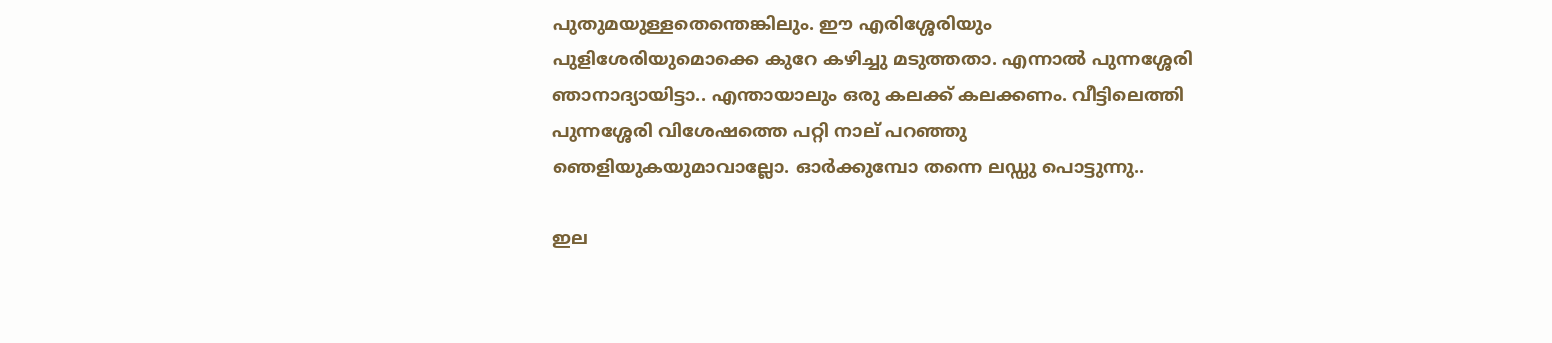പുതുമയുള്ളതെന്തെങ്കിലും. ഈ എരിശ്ശേരിയും പുളിശേരിയുമൊക്കെ കുറേ കഴിച്ചു മടുത്തതാ. എന്നാല്‍ പുന്നശ്ശേരി ഞാനാദ്യായിട്ടാ.. എന്തായാലും ഒരു കലക്ക് കലക്കണം. വീട്ടിലെത്തി പുന്നശ്ശേരി വിശേഷത്തെ പറ്റി നാല് പറഞ്ഞു ഞെളിയുകയുമാവാല്ലോ. ഓര്‍ക്കുമ്പോ തന്നെ ലഡ്ഡു‌ പൊട്ടുന്നു..

ഇല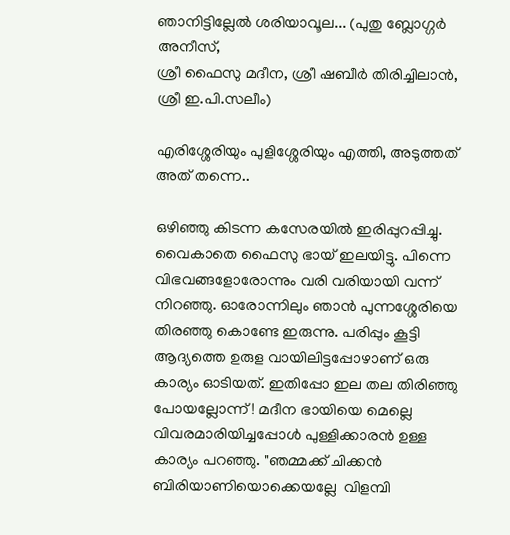ഞാനിട്ടില്ലേല്‍ ശരിയാവൂല... (പുതു ബ്ലോഗ്ഗര്‍ അനീസ്,
ശ്രീ ഫൈസു മദീന, ശ്രീ ഷബീര്‍ തിരിച്ചിലാന്‍, ശ്രീ ഇ.പി.സലീം)

എരിശ്ശേരിയും പുളിശ്ശേരിയും എത്തി, അടുത്തത് അത് തന്നെ..

ഒഴിഞ്ഞു കിടന്ന കസേരയില്‍ ഇരിപ്പുറപ്പിച്ചു. വൈകാതെ ഫൈസു ഭായ് ഇലയിട്ടു. പിന്നെ വിഭവങ്ങളോരോന്നും വരി വരിയായി വന്ന് നിറഞ്ഞു. ഓരോന്നിലും ഞാന്‍ പുന്നശ്ശേരിയെ തിരഞ്ഞു കൊണ്ടേ ഇരുന്നു. പരിപ്പും കൂട്ടി ആദ്യത്തെ ഉരുള വായിലിട്ടപ്പോഴാണ് ഒരു കാര്യം ഓടിയത്. ഇതിപ്പോ ഇല തല തിരിഞ്ഞു പോയല്ലോന്ന് ! മദീന ഭായിയെ മെല്ലെ വിവരമാരിയിച്ചപ്പോള്‍ പുള്ളിക്കാരന്‍ ഉള്ള കാര്യം പറഞ്ഞു. "ഞമ്മക്ക് ചിക്കന്‍ ബിരിയാണിയൊക്കെയല്ലേ  വിളമ്പി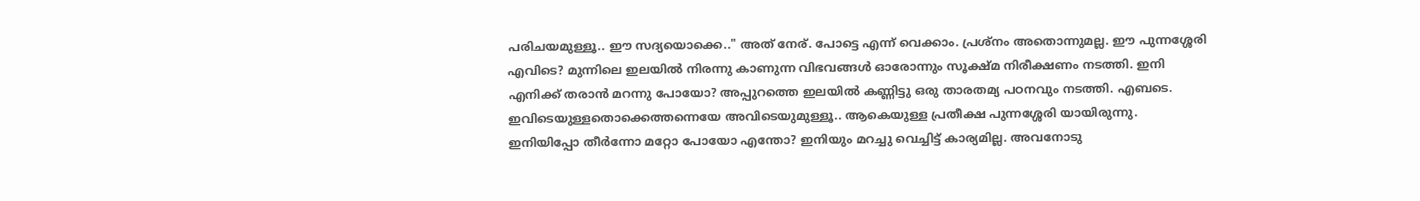പരിചയമുള്ളൂ.. ഈ സദ്യയൊക്കെ.." അത് നേര്. പോട്ടെ എന്ന് വെക്കാം. പ്രശ്നം അതൊന്നുമല്ല. ഈ പുന്നശ്ശേരി എവിടെ? മുന്നിലെ ഇലയില്‍ നിരന്നു കാണുന്ന വിഭവങ്ങള്‍ ഓരോന്നും സൂക്ഷ്മ നിരീക്ഷണം നടത്തി. ഇനി എനിക്ക് തരാന്‍ മറന്നു പോയോ? അപ്പുറത്തെ ഇലയില്‍ കണ്ണിട്ടു ഒരു താരതമ്യ പഠനവും നടത്തി. എബടെ. ഇവിടെയുള്ളതൊക്കെത്തന്നെയേ അവിടെയുമുള്ളൂ.. ആകെയുള്ള പ്രതീക്ഷ പുന്നശ്ശേരി യായിരുന്നു. ഇനിയിപ്പോ തീര്‍ന്നോ മറ്റോ പോയോ എന്തോ? ഇനിയും മറച്ചു വെച്ചിട്ട് കാര്യമില്ല. അവനോടു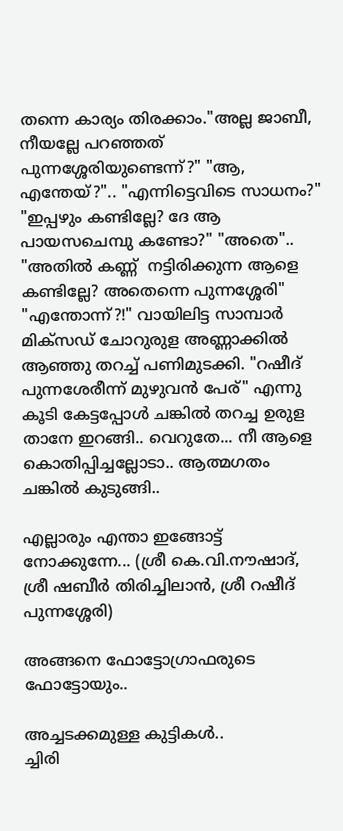തന്നെ കാര്യം തിരക്കാം."അല്ല ജാബീ, നീയല്ലേ പറഞ്ഞത് പുന്നശ്ശേരിയുണ്ടെന്ന്?" "ആ, എന്തേയ്?".. "എന്നിട്ടെവിടെ സാധനം?" "ഇപ്പഴും കണ്ടില്ലേ? ദേ ആ പായസചെമ്പു കണ്ടോ?" "അതെ".. "അതില്‍ കണ്ണ്  നട്ടിരിക്കുന്ന ആളെ കണ്ടില്ലേ? അതെന്നെ പുന്നശ്ശേരി" "എന്തോന്ന്?!" വായിലിട്ട സാമ്പാര്‍ മിക്സഡ്‌ ചോറുരുള അണ്ണാക്കില്‍ ആഞ്ഞു തറച്ച് പണിമുടക്കി. "റഷീദ് പുന്നശേരീന്ന് മുഴുവന്‍ പേര്" എന്നു കൂടി കേട്ടപ്പോള്‍ ചങ്കില്‍ തറച്ച ഉരുള താനേ ഇറങ്ങി.. വെറുതേ... നീ ആളെ കൊതിപ്പിച്ചല്ലോടാ.. ആത്മഗതം ചങ്കില്‍ കുടുങ്ങി..

എല്ലാരും എന്താ ഇങ്ങോട്ട് നോക്കുന്നേ... (ശ്രീ കെ.വി.നൗഷാദ്,
ശ്രീ ഷബീര്‍ തിരിച്ചിലാന്‍, ശ്രീ റഷീദ് പുന്നശ്ശേരി)

അങ്ങനെ ഫോട്ടോഗ്രാഫരുടെ ഫോട്ടോയും..

അച്ചടക്കമുള്ള കുട്ടികള്‍..
ച്ചിരി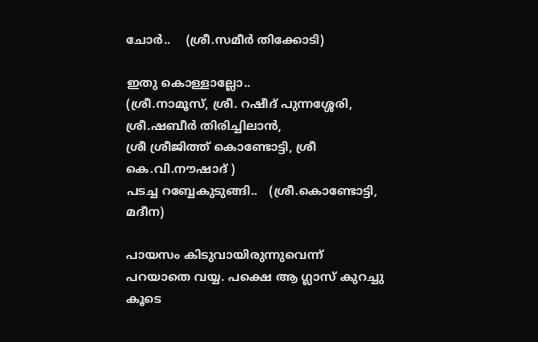ചോര്‍..    (ശ്രീ.സമീര്‍ തിക്കോടി)

ഇതു കൊള്ളാല്ലോ..
(ശ്രീ.നാമൂസ്, ശ്രീ. റഷീദ് പുന്നശ്ശേരി, ശ്രീ.ഷബീര്‍ തിരിച്ചിലാന്‍,
ശ്രീ ശ്രീജിത്ത് കൊണ്ടോട്ടി, ശ്രീ കെ.വി.നൗഷാദ് )
പടച്ച റബ്ബേകുടുങ്ങി..   (ശ്രീ.കൊണ്ടോട്ടി, മദീന)

പായസം കിടുവായിരുന്നുവെന്ന് പറയാതെ വയ്യ. പക്ഷെ ആ ഗ്ലാസ് കുറച്ചു കൂടെ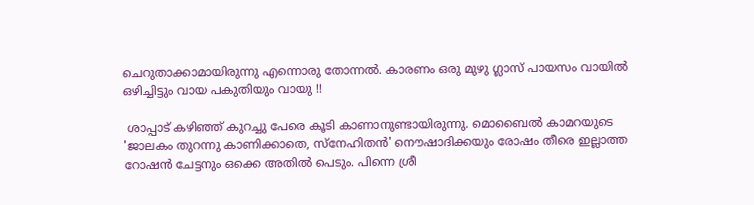ചെറുതാക്കാമായിരുന്നു എന്നൊരു തോന്നല്‍. കാരണം ഒരു മുഴു ഗ്ലാസ് പായസം വായില്‍ ഒഴിച്ചിട്ടും വായ പകുതിയും വായു !!

 ശാപ്പാട് കഴിഞ്ഞ് കുറച്ചു പേരെ കൂടി കാണാനുണ്ടായിരുന്നു. മൊബൈല്‍ കാമറയുടെ 'ജാലകം തുറന്നു കാണിക്കാതെ, സ്നേഹിതന്‍' നൌഷാദിക്കയും രോഷം തീരെ ഇല്ലാത്ത റോഷന്‍ ചേട്ടനും ഒക്കെ അതില്‍ പെടും. പിന്നെ ശ്രീ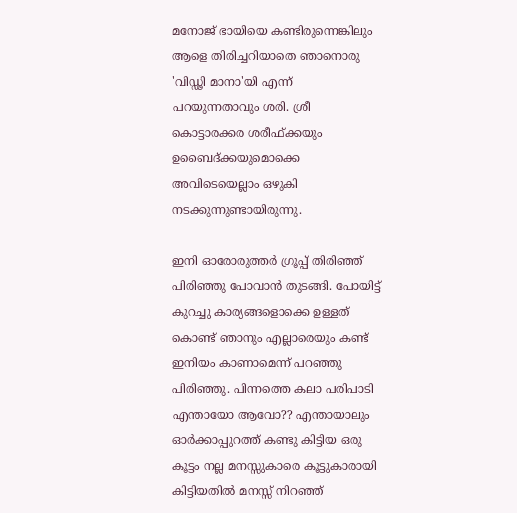മനോജ്‌ ഭായിയെ കണ്ടിരുന്നെങ്കിലും ആളെ തിരിച്ചറിയാതെ ഞാനൊരു 'വിഡ്ഢി മാനാ'യി എന്ന് പറയുന്നതാവും ശരി. ശ്രീ കൊട്ടാരക്കര ശരീഫ്ക്കയും ഉബൈദ്ക്കയുമൊക്കെ അവിടെയെല്ലാം ഒഴുകി നടക്കുന്നുണ്ടായിരുന്നു.

ഇനി ഓരോരുത്തര്‍ ഗ്രൂപ്പ് തിരിഞ്ഞ് പിരിഞ്ഞു പോവാന്‍ തുടങ്ങി. പോയിട്ട് കുറച്ചു കാര്യങ്ങളൊക്കെ ഉള്ളത് കൊണ്ട് ഞാനും എല്ലാരെയും കണ്ട് ഇനിയം കാണാമെന്ന് പറഞ്ഞു പിരിഞ്ഞു. പിന്നത്തെ കലാ പരിപാടി എന്തായോ ആവോ?? എന്തായാലും ഓര്‍ക്കാപ്പുറത്ത് കണ്ടു കിട്ടിയ ഒരു കൂട്ടം നല്ല മനസ്സുകാരെ കൂട്ടുകാരായി കിട്ടിയതില്‍ മനസ്സ് നിറഞ്ഞ്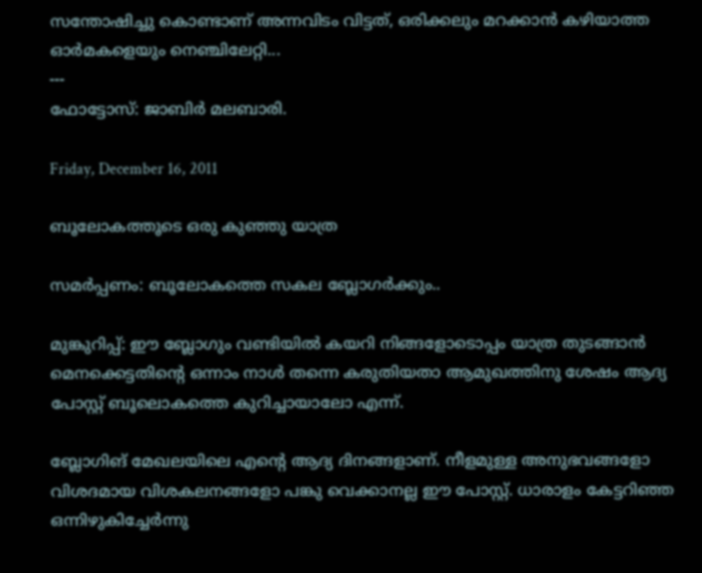സന്തോഷിച്ചു കൊണ്ടാണ് അന്നവിടം വിട്ടത്, ഒരിക്കലും മറക്കാന്‍ കഴിയാത്ത ഓര്‍മകളെയും നെഞ്ചിലേറ്റി...
---
ഫോട്ടോസ്: ജാബിര്‍ മലബാരി.

Friday, December 16, 2011

ബൂലോകത്തൂടെ ഒരു കുഞ്ഞു യാത്ര

സമര്‍പ്പണം: ബൂലോകത്തെ സകല ബ്ലോഗര്‍ക്കും..

മുങ്കുറിപ്പ്: ഈ ബ്ലോഗും വണ്ടിയില്‍ കയറി നിങ്ങളോടൊപ്പം യാത്ര തുടങ്ങാന്‍ മെനക്കെട്ടതിന്റെ ഒന്നാം നാള്‍ തന്നെ കരുതിയതാ ആമുഖത്തിനു ശേഷം ആദ്യ പോസ്റ്റ്‌ ബൂലൊകത്തെ കുറിച്ചായാലോ എന്ന്.

ബ്ലോഗിങ് മേഖലയിലെ എന്‍റെ ആദ്യ ദിനങ്ങളാണ്. നീളമുള്ള അനുഭവങ്ങളോ വിശദമായ വിശകലനങ്ങളോ പങ്കു വെക്കാനല്ല ഈ പോസ്റ്റ്‌. ധാരാളം കേട്ടറിഞ്ഞ ഒന്നിഴുകിച്ചേര്‍ന്നു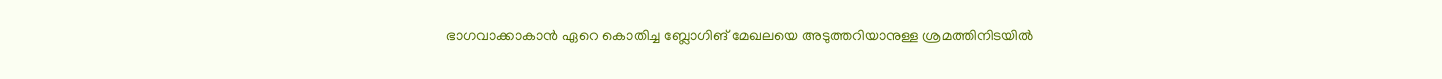ഭാഗവാക്കാകാന്‍ ഏറെ കൊതിച്ച ബ്ലോഗിങ് മേഖലയെ അടുത്തറിയാനുള്ള ശ്രമത്തിനിടയില്‍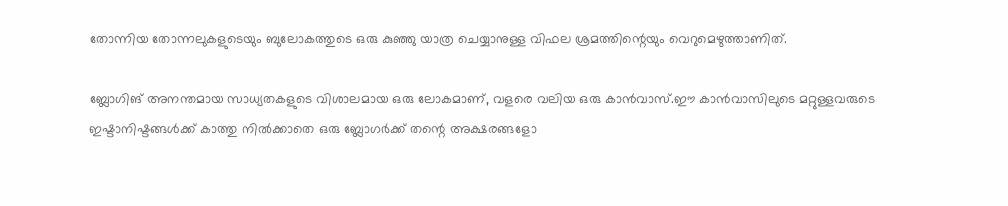തോന്നിയ തോന്നലുകളുടെയും ബുലോകത്തുടെ ഒരു കുഞ്ഞു യാത്ര ചെയ്യാനുള്ള വിഫല ശ്രമത്തിന്റെയും വെറുമെഴുത്താണിത്.

ബ്ലോഗിങ് അനന്തമായ സാധ്യതകളുടെ വിശാലമായ ഒരു ലോകമാണ്, വളരെ വലിയ ഒരു കാന്‍വാസ്‌.ഈ കാന്‍വാസിലുടെ മറ്റുള്ളവരുടെ ഇഷ്ടാനിഷ്ടങ്ങള്‍ക്ക് കാത്തു നില്‍ക്കാതെ ഒരു ബ്ലോഗര്‍ക്ക് തന്റെ അക്ഷരങ്ങളോ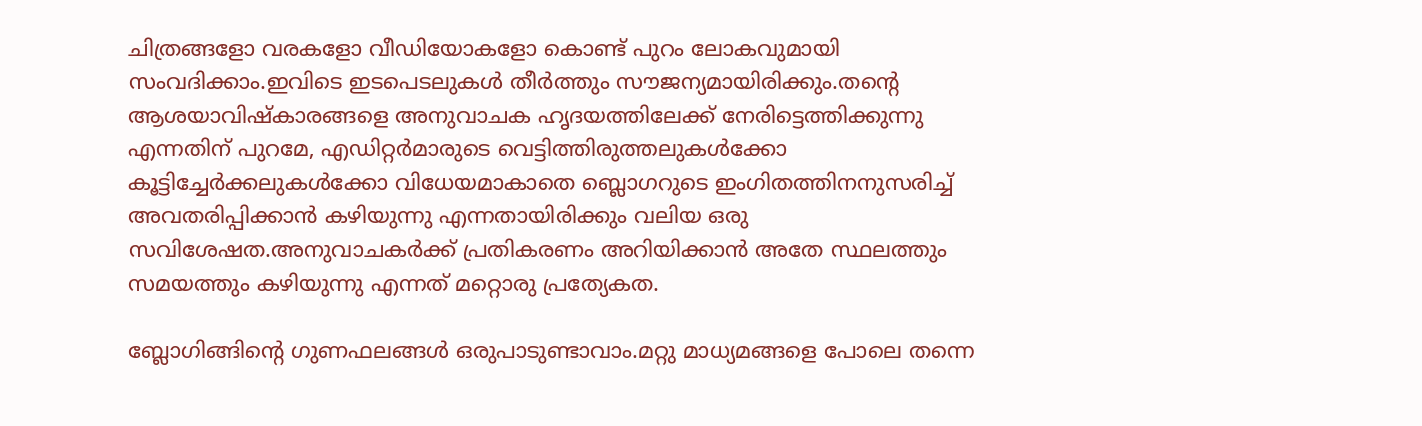ചിത്രങ്ങളോ വരകളോ വീഡിയോകളോ കൊണ്ട് പുറം ലോകവുമായി സംവദിക്കാം.ഇവിടെ ഇടപെടലുകള്‍ തീര്‍ത്തും സൗജന്യമായിരിക്കും.തന്റെ ആശയാവിഷ്കാരങ്ങളെ അനുവാചക ഹൃദയത്തിലേക്ക് നേരിട്ടെത്തിക്കുന്നു എന്നതിന് പുറമേ, എഡിറ്റര്‍മാരുടെ വെട്ടിത്തിരുത്തലുകള്‍ക്കോ കൂട്ടിച്ചേര്‍ക്കലുകള്‍ക്കോ വിധേയമാകാതെ ബ്ലൊഗറുടെ ഇംഗിതത്തിനനുസരിച്ച് അവതരിപ്പിക്കാന്‍ കഴിയുന്നു എന്നതായിരിക്കും വലിയ ഒരു സവിശേഷത.അനുവാചകര്‍ക്ക് പ്രതികരണം അറിയിക്കാന്‍ അതേ സ്ഥലത്തും സമയത്തും കഴിയുന്നു എന്നത് മറ്റൊരു പ്രത്യേകത.

ബ്ലോഗിങ്ങിന്റെ ഗുണഫലങ്ങള്‍ ഒരുപാടുണ്ടാവാം.മറ്റു മാധ്യമങ്ങളെ പോലെ തന്നെ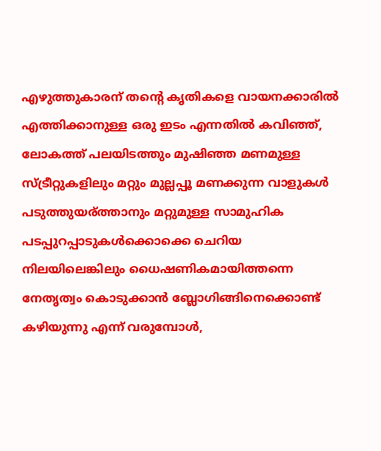എഴുത്തുകാരന് തന്റെ കൃതികളെ വായനക്കാരില്‍ എത്തിക്കാനുള്ള ഒരു ഇടം എന്നതില്‍ കവിഞ്ഞ്, ലോകത്ത് പലയിടത്തും മുഷിഞ്ഞ മണമുള്ള സ്ട്രീറ്റുകളിലും മറ്റും മുല്ലപ്പൂ മണക്കുന്ന വാളുകള്‍ പടുത്തുയര്ത്താനും മറ്റുമുള്ള സാമുഹിക പടപ്പുറപ്പാടുകള്‍ക്കൊക്കെ ചെറിയ നിലയിലെങ്കിലും ധൈഷണികമായിത്തന്നെ നേതൃത്വം കൊടുക്കാന്‍ ബ്ലോഗിങ്ങിനെക്കൊണ്ട്  കഴിയുന്നു എന്ന് വരുമ്പോള്‍,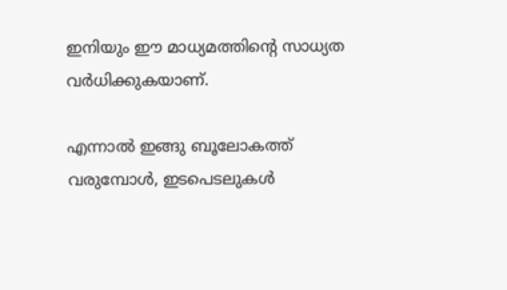ഇനിയും ഈ മാധ്യമത്തിന്റെ സാധ്യത വര്‍ധിക്കുകയാണ്.

എന്നാല്‍ ഇങ്ങു ബൂലോകത്ത്  വരുമ്പോള്‍, ഇടപെടലുകള്‍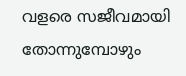വളരെ സജീവമായി തോന്നുമ്പോഴും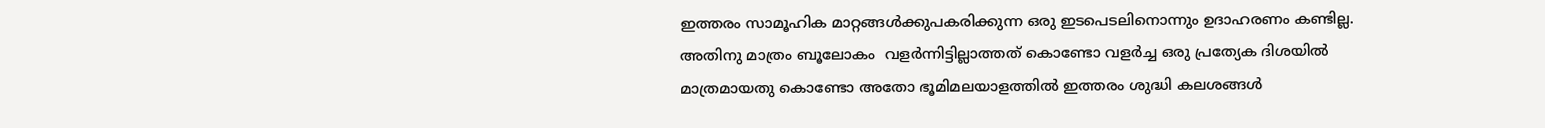ഇത്തരം സാമൂഹിക മാറ്റങ്ങള്‍ക്കുപകരിക്കുന്ന ഒരു ഇടപെടലിനൊന്നും ഉദാഹരണം കണ്ടില്ല. അതിനു മാത്രം ബൂലോകം  വളര്‍ന്നിട്ടില്ലാത്തത് കൊണ്ടോ വളര്‍ച്ച ഒരു പ്രത്യേക ദിശയില്‍ മാത്രമായതു കൊണ്ടോ അതോ ഭൂമിമലയാളത്തില്‍ ഇത്തരം ശുദ്ധി കലശങ്ങള്‍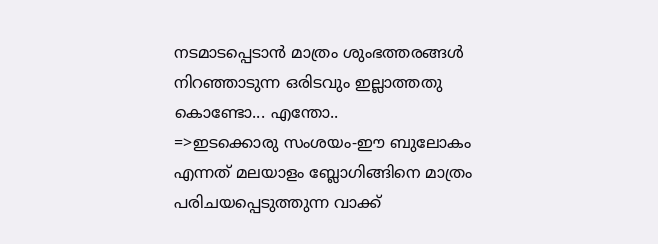നടമാടപ്പെടാന്‍ മാത്രം ശുംഭത്തരങ്ങള്‍ നിറഞ്ഞാടുന്ന ഒരിടവും ഇല്ലാത്തതു കൊണ്ടോ... എന്തോ..
=>ഇടക്കൊരു സംശയം-ഈ ബുലോകം എന്നത് മലയാളം ബ്ലോഗിങ്ങിനെ മാത്രം പരിചയപ്പെടുത്തുന്ന വാക്ക്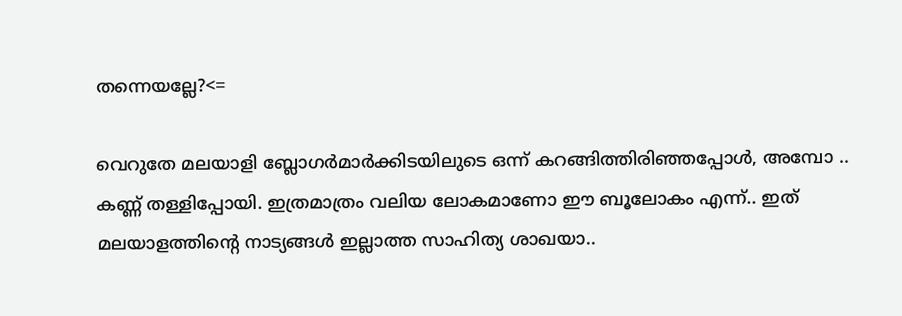തന്നെയല്ലേ?<=

വെറുതേ മലയാളി ബ്ലോഗര്‍മാര്‍ക്കിടയിലുടെ ഒന്ന് കറങ്ങിത്തിരിഞ്ഞപ്പോള്‍, അമ്പോ .. കണ്ണ് തള്ളിപ്പോയി. ഇത്രമാത്രം വലിയ ലോകമാണോ ഈ ബൂലോകം എന്ന്.. ഇത് മലയാളത്തിന്റെ നാട്യങ്ങള്‍ ഇല്ലാത്ത സാഹിത്യ ശാഖയാ..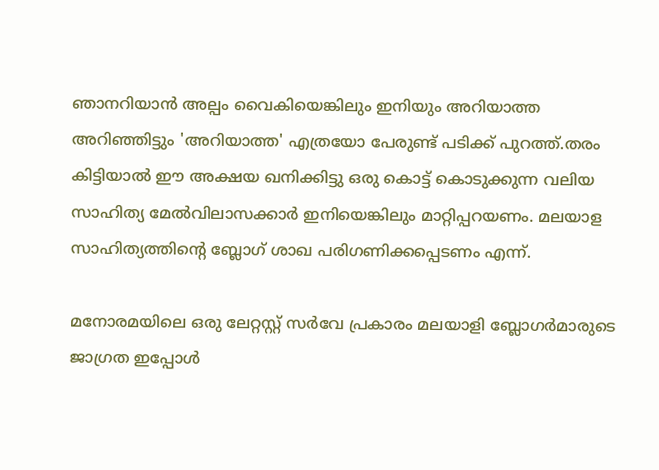ഞാനറിയാന്‍ അല്പം വൈകിയെങ്കിലും ഇനിയും അറിയാത്ത അറിഞ്ഞിട്ടും 'അറിയാത്ത' എത്രയോ പേരുണ്ട് പടിക്ക് പുറത്ത്.തരം കിട്ടിയാല്‍ ഈ അക്ഷയ ഖനിക്കിട്ടു ഒരു കൊട്ട് കൊടുക്കുന്ന വലിയ സാഹിത്യ മേല്‍വിലാസക്കാര്‍ ഇനിയെങ്കിലും മാറ്റിപ്പറയണം. മലയാള സാഹിത്യത്തിന്റെ ബ്ലോഗ്‌ ശാഖ പരിഗണിക്കപ്പെടണം എന്ന്.

മനോരമയിലെ ഒരു ലേറ്റസ്റ്റ് സര്‍വേ പ്രകാരം മലയാളി ബ്ലോഗര്‍മാരുടെ ജാഗ്രത ഇപ്പോള്‍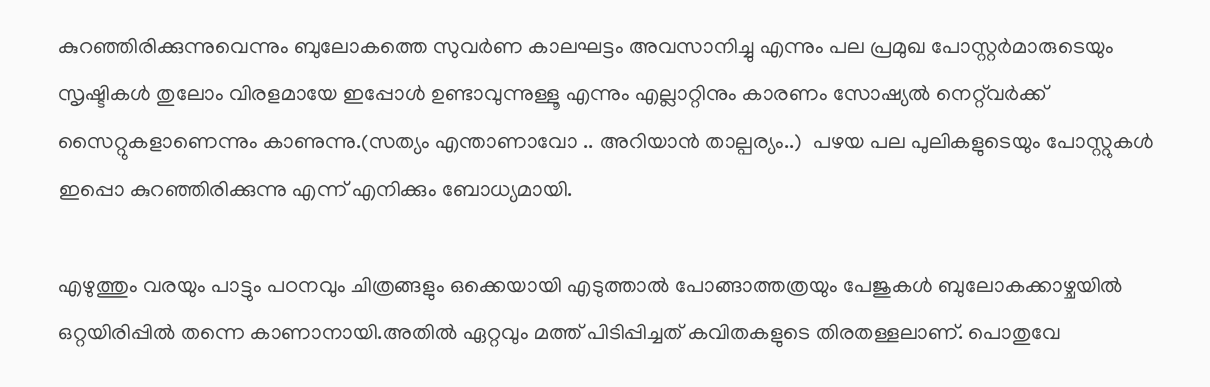കുറഞ്ഞിരിക്കുന്നുവെന്നും ബുലോകത്തെ സുവര്‍ണ കാലഘട്ടം അവസാനിച്ചു എന്നും പല പ്രമുഖ പോസ്റ്റര്‍മാരുടെയും സൃഷ്ടികള്‍ തുലോം വിരളമായേ ഇപ്പോള്‍ ഉണ്ടാവുന്നുള്ളൂ എന്നും എല്ലാറ്റിനും കാരണം സോഷ്യല്‍ നെറ്റ്‌വര്‍ക്ക് സൈറ്റുകളാണെന്നും കാണുന്നു.(സത്യം എന്താണാവോ .. അറിയാന്‍ താല്പര്യം..)  പഴയ പല പുലികളുടെയും പോസ്റ്റുകള്‍ ഇപ്പൊ കുറഞ്ഞിരിക്കുന്നു എന്ന് എനിക്കും ബോധ്യമായി.

എഴുത്തും വരയും പാട്ടും പഠനവും ചിത്രങ്ങളും ഒക്കെയായി എടുത്താല്‍ പോങ്ങാത്തത്രയും പേജുകള്‍ ബുലോകക്കാഴ്ചയില്‍ ഒറ്റയിരിപ്പില്‍ തന്നെ കാണാനായി.അതില്‍ ഏറ്റവും മത്ത്‌ പിടിപ്പിച്ചത് കവിതകളുടെ തിരതള്ളലാണ്. പൊതുവേ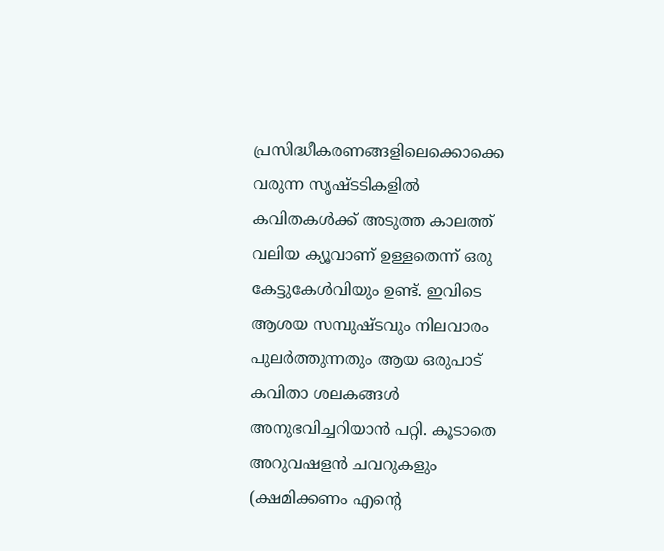പ്രസിദ്ധീകരണങ്ങളിലെക്കൊക്കെ വരുന്ന സൃഷ്ടടികളില്‍ കവിതകള്‍ക്ക് അടുത്ത കാലത്ത് വലിയ ക്യൂവാണ് ഉള്ളതെന്ന് ഒരു കേട്ടുകേള്‍വിയും ഉണ്ട്. ഇവിടെ ആശയ സമ്പുഷ്ടവും നിലവാരം പുലര്‍ത്തുന്നതും ആയ ഒരുപാട് കവിതാ ശലകങ്ങള്‍ അനുഭവിച്ചറിയാന്‍ പറ്റി. കൂടാതെ അറുവഷളന്‍ ചവറുകളും (ക്ഷമിക്കണം എന്റെ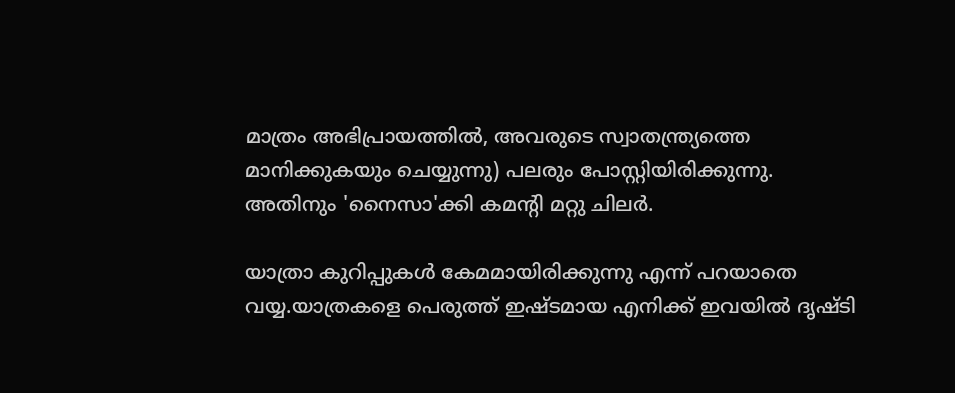മാത്രം അഭിപ്രായത്തില്‍, അവരുടെ സ്വാതന്ത്ര്യത്തെ മാനിക്കുകയും ചെയ്യുന്നു) പലരും പോസ്റ്റിയിരിക്കുന്നു. അതിനും 'നൈസാ'ക്കി കമന്‍റി മറ്റു ചിലര്‍.

യാത്രാ കുറിപ്പുകള്‍ കേമമായിരിക്കുന്നു എന്ന് പറയാതെ വയ്യ.യാത്രകളെ പെരുത്ത്‌ ഇഷ്ടമായ എനിക്ക് ഇവയില്‍ ദൃഷ്ടി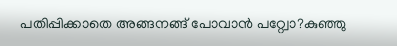പതിപ്പിക്കാതെ അങ്ങനങ്ങ് പോവാന്‍ പറ്റ്വോ?കുഞ്ഞു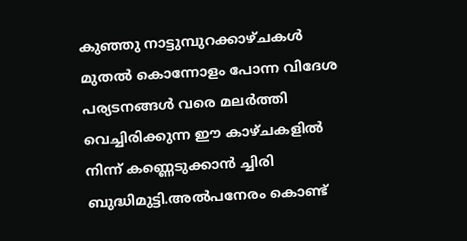കുഞ്ഞു നാട്ടുമ്പുറക്കാഴ്ചകള്‍ മുതല്‍ കൊന്നോളം പോന്ന വിദേശ പര്യടനങ്ങള്‍ വരെ മലര്‍ത്തി വെച്ചിരിക്കുന്ന ഈ കാഴ്ചകളില്‍ നിന്ന് കണ്ണെടുക്കാന്‍ ച്ചിരി ബുദ്ധിമുട്ടി.അല്‍പനേരം കൊണ്ട്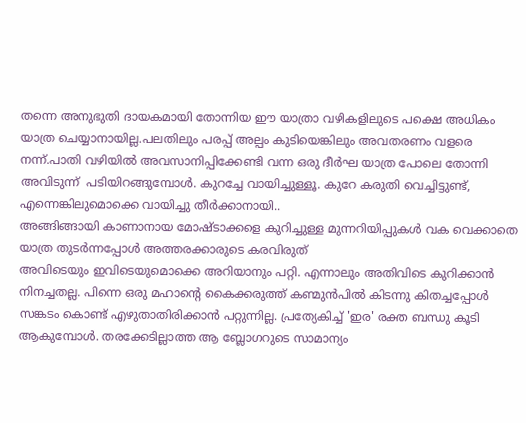തന്നെ അനുഭുതി ദായകമായി തോന്നിയ ഈ യാത്രാ വഴികളിലുടെ പക്ഷെ അധികം യാത്ര ചെയ്യാനായില്ല.പലതിലും പരപ്പ് അല്പം കുടിയെങ്കിലും അവതരണം വളരെ നന്ന്.പാതി വഴിയില്‍ അവസാനിപ്പിക്കേണ്ടി വന്ന ഒരു ദീര്‍ഘ യാത്ര പോലെ തോന്നി അവിടുന്ന്  പടിയിറങ്ങുമ്പോള്‍. കുറച്ചേ വായിച്ചുള്ളൂ. കുറേ കരുതി വെച്ചിട്ടുണ്ട്, എന്നെങ്കിലുമൊക്കെ വായിച്ചു തീര്‍ക്കാനായി..
അങ്ങിങ്ങായി കാണാനായ മോഷ്ടാക്കളെ കുറിച്ചുള്ള മുന്നറിയിപ്പുകള്‍ വക വെക്കാതെ യാത്ര തുടര്‍ന്നപ്പോള്‍ അത്തരക്കാരുടെ കരവിരുത്
അവിടെയും ഇവിടെയുമൊക്കെ അറിയാനും പറ്റി. എന്നാലും അതിവിടെ കുറിക്കാന്‍ നിനച്ചതല്ല. പിന്നെ ഒരു മഹാന്റെ കൈക്കരുത്ത് കണ്മുന്‍പില്‍ കിടന്നു കിതച്ചപ്പോള്‍ സങ്കടം കൊണ്ട് എഴുതാതിരിക്കാന്‍ പറ്റുന്നില്ല. പ്രത്യേകിച്ച് 'ഇര' രക്ത ബന്ധു കൂടി ആകുമ്പോള്‍. തരക്കേടില്ലാത്ത ആ ബ്ലോഗറുടെ സാമാന്യം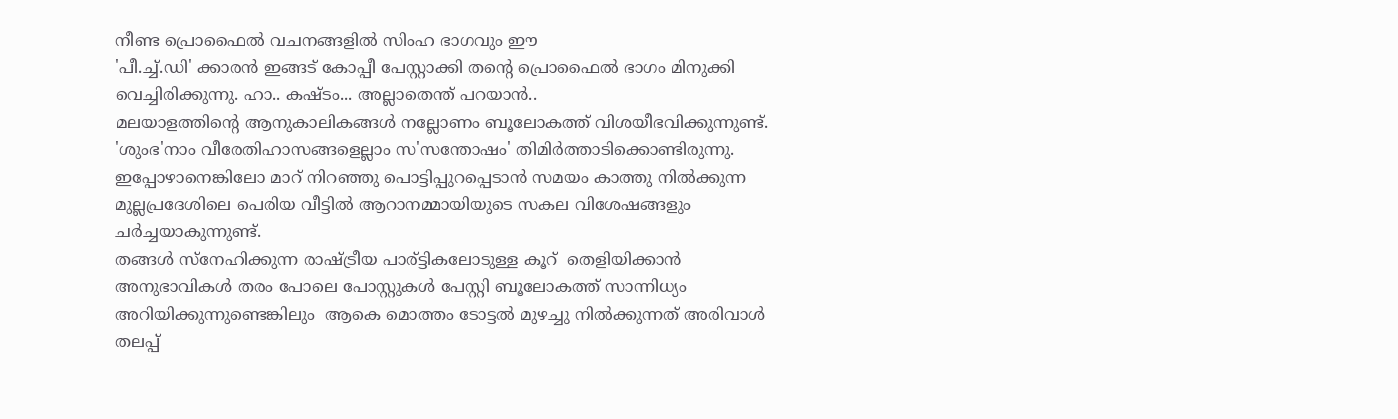നീണ്ട പ്രൊഫൈല്‍ വചനങ്ങളില്‍ സിംഹ ഭാഗവും ഈ
'പീ.ച്ച്.ഡി' ക്കാരന്‍ ഇങ്ങട് കോപ്പീ പേസ്റ്റാക്കി തന്റെ പ്രൊഫൈല്‍ ഭാഗം മിനുക്കി വെച്ചിരിക്കുന്നു. ഹാ.. കഷ്ടം... അല്ലാതെന്ത്‌ പറയാന്‍..
മലയാളത്തിന്റെ ആനുകാലികങ്ങള്‍ നല്ലോണം ബൂലോകത്ത് വിശയീഭവിക്കുന്നുണ്ട്. 'ശുംഭ'നാം വീരേതിഹാസങ്ങളെല്ലാം സ'സന്തോഷം' തിമിര്‍ത്താടിക്കൊണ്ടിരുന്നു. ഇപ്പോഴാനെങ്കിലോ മാറ് നിറഞ്ഞു പൊട്ടിപ്പുറപ്പെടാന്‍ സമയം കാത്തു നില്‍ക്കുന്ന മുല്ലപ്രദേശിലെ പെരിയ വീട്ടില്‍ ആറാനമ്മായിയുടെ സകല വിശേഷങ്ങളും ചര്‍ച്ചയാകുന്നുണ്ട്.
തങ്ങള്‍ സ്നേഹിക്കുന്ന രാഷ്ട്രീയ പാര്ട്ടികലോടുള്ള കൂറ്  തെളിയിക്കാന്‍ അനുഭാവികള്‍ തരം പോലെ പോസ്റ്റുകള്‍ പേസ്റ്റി ബൂലോകത്ത് സാന്നിധ്യം അറിയിക്കുന്നുണ്ടെങ്കിലും  ആകെ മൊത്തം ടോട്ടല്‍ മുഴച്ചു നില്‍ക്കുന്നത് അരിവാള്‍ തലപ്പ്‌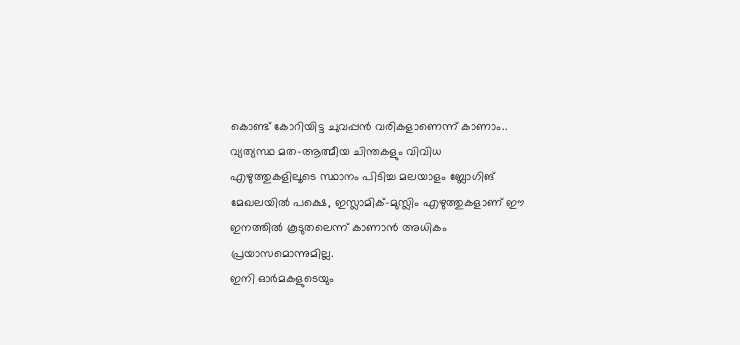കൊണ്ട് കോറിയിട്ട ചുവപ്പന്‍ വരികളാണെന്ന് കാണാം..
വ്യത്യസ്ഥ മത-ആത്മീയ ചിന്തകളും വിവിധ എഴുത്തുകളിലൂടെ സ്ഥാനം പിടിച്ച മലയാളം ബ്ലോഗിങ് മേഖലയില്‍ പക്ഷെ, ഇസ്ലാമിക്-മുസ്ലിം എഴുത്തുകളാണ് ഈ ഇനത്തില്‍ കൂടുതലെന്ന് കാണാന്‍ അധികം പ്രയാസമൊന്നുമില്ല.
ഇനി ഓര്‍മകളുടെയും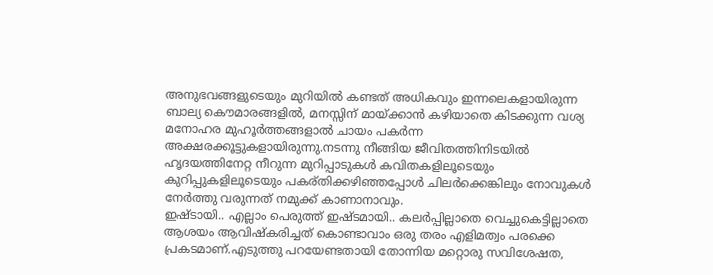അനുഭവങ്ങളുടെയും മുറിയില്‍ കണ്ടത് അധികവും ഇന്നലെകളായിരുന്ന  ബാല്യ കൌമാരങ്ങളില്‍, മനസ്സിന് മായ്ക്കാന്‍ കഴിയാതെ കിടക്കുന്ന വശ്യ മനോഹര മുഹൂര്‍ത്തങ്ങളാല്‍ ചായം പകര്‍ന്ന അക്ഷരക്കൂട്ടുകളായിരുന്നു.നടന്നു നീങ്ങിയ ജീവിതത്തിനിടയില്‍ ഹൃദയത്തിനേറ്റ നീറുന്ന മുറിപ്പാടുകള്‍ കവിതകളിലൂടെയും കുറിപ്പുകളിലൂടെയും പകര്തിക്കഴിഞ്ഞപ്പോള്‍ ചിലര്‍ക്കെങ്കിലും നോവുകള്‍ നേര്‍ത്തു വരുന്നത് നമുക്ക് കാണാനാവും.
ഇഷ്ടായി.. എല്ലാം പെരുത്ത്‌ ഇഷ്ടമായി.. കലര്‍പ്പില്ലാതെ വെച്ചുകെട്ടില്ലാതെ ആശയം ആവിഷ്കരിച്ചത് കൊണ്ടാവാം ഒരു തരം എളിമത്വം പരക്കെ പ്രകടമാണ്.എടുത്തു പറയേണ്ടതായി തോന്നിയ മറ്റൊരു സവിശേഷത,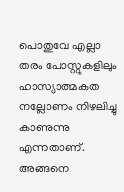പൊതുവേ എല്ലാ തരം പോസ്റ്റുകളിലും ഹാസ്യാത്മകത നല്ലോണം നിഴലിച്ചു കാണുന്നു എന്നതാണ്.
അങ്ങനെ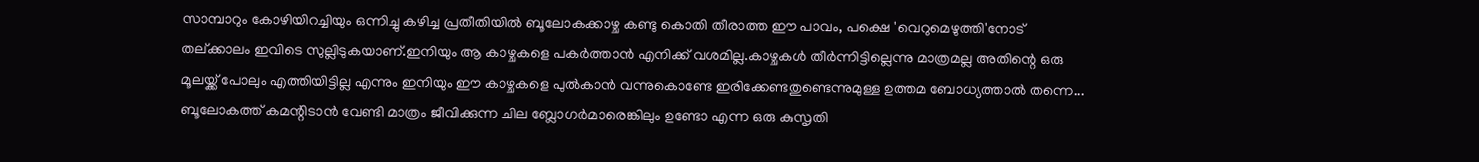സാമ്പാറും കോഴിയിറച്ചിയും ഒന്നിച്ചു കഴിച്ച പ്രതീതിയില്‍ ബൂലോകക്കാഴ്ച കണ്ടു കൊതി തീരാത്ത ഈ പാവം, പക്ഷെ 'വെറുമെഴുത്തി'നോട്  തല്ക്കാലം ഇവിടെ സുല്ലിടുകയാണ്.ഇനിയും ആ കാഴ്ചകളെ പകര്‍ത്താന്‍ എനിക്ക് വശമില്ല.കാഴ്ചകള്‍ തീര്‍ന്നിട്ടില്ലെന്നു മാത്രമല്ല അതിന്റെ ഒരു മൂലയ്ക്ക് പോലും എത്തിയിട്ടില്ല എന്നും ഇനിയും ഈ കാഴ്ചകളെ പുല്‍കാന്‍ വന്നുകൊണ്ടേ ഇരിക്കേണ്ടതുണ്ടെന്നുമുള്ള ഉത്തമ ബോധ്യത്താല്‍ തന്നെ...
ബൂലോകത്ത് കമന്റിടാന്‍ വേണ്ടി മാത്രം ജീവിക്കുന്ന ചില ബ്ലോഗര്‍മാരെങ്കിലും ഉണ്ടോ എന്ന ഒരു കുസൃതി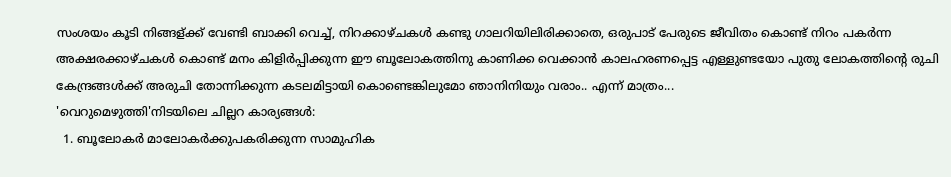സംശയം കൂടി നിങ്ങള്ക്ക് വേണ്ടി ബാക്കി വെച്ച്, നിറക്കാഴ്ചകള്‍ കണ്ടു ഗാലറിയിലിരിക്കാതെ, ഒരുപാട് പേരുടെ ജീവിതം കൊണ്ട് നിറം പകര്‍ന്ന അക്ഷരക്കാഴ്ചകള്‍ കൊണ്ട് മനം കിളിര്‍പ്പിക്കുന്ന ഈ ബൂലോകത്തിനു കാണിക്ക വെക്കാന്‍ കാലഹരണപ്പെട്ട എള്ളുണ്ടയോ പുതു ലോകത്തിന്റെ രുചി കേന്ദ്രങ്ങള്‍ക്ക് അരുചി തോന്നിക്കുന്ന കടലമിട്ടായി കൊണ്ടെങ്കിലുമോ ഞാനിനിയും വരാം.. എന്ന് മാത്രം...
'വെറുമെഴുത്തി'നിടയിലെ ചില്ലറ കാര്യങ്ങള്‍:
  1. ബൂലോകര്‍ മാലോകര്‍ക്കുപകരിക്കുന്ന സാമുഹിക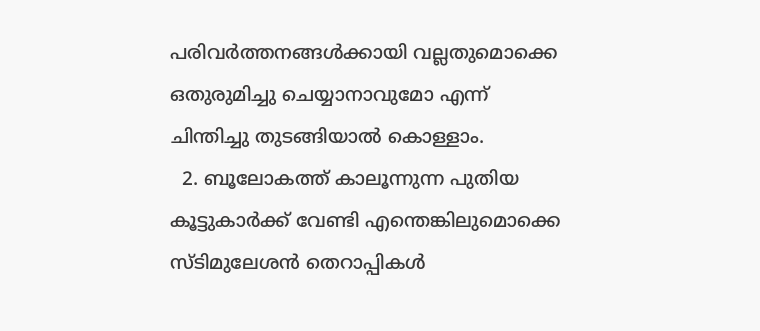പരിവര്‍ത്തനങ്ങള്‍ക്കായി വല്ലതുമൊക്കെ ഒതുരുമിച്ചു ചെയ്യാനാവുമോ എന്ന് ചിന്തിച്ചു തുടങ്ങിയാല്‍ കൊള്ളാം.
  2. ബൂലോകത്ത് കാലൂന്നുന്ന പുതിയ കൂട്ടുകാര്‍ക്ക് വേണ്ടി എന്തെങ്കിലുമൊക്കെ സ്ടിമുലേശന്‍ തെറാപ്പികള്‍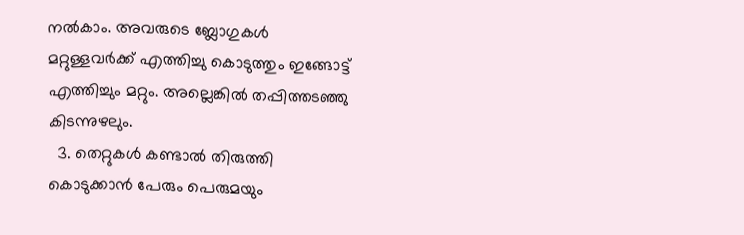നല്‍കാം. അവരുടെ ബ്ലോഗുകള്‍ മറ്റുള്ളവര്‍ക്ക് എത്തിച്ചു കൊടുത്തും ഇങ്ങോട്ട് എത്തിച്ചും മറ്റും. അല്ലെങ്കില്‍ തപ്പിത്തടഞ്ഞു കിടന്നുഴലും.
  3. തെറ്റുകള്‍ കണ്ടാല്‍ തിരുത്തി കൊടുക്കാന്‍ പേരും പെരുമയും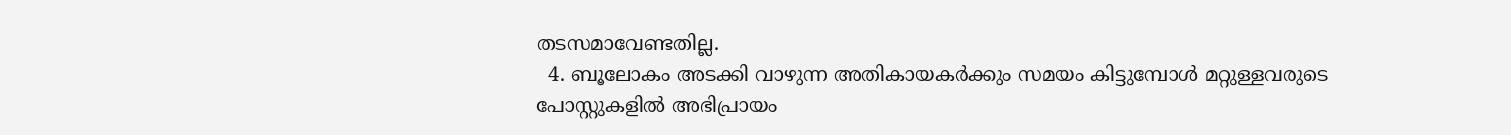തടസമാവേണ്ടതില്ല.
  4. ബൂലോകം അടക്കി വാഴുന്ന അതികായകര്‍ക്കും സമയം കിട്ടുമ്പോള്‍ മറ്റുള്ളവരുടെ പോസ്റ്റുകളില്‍ അഭിപ്രായം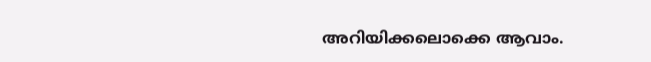അറിയിക്കലൊക്കെ ആവാം.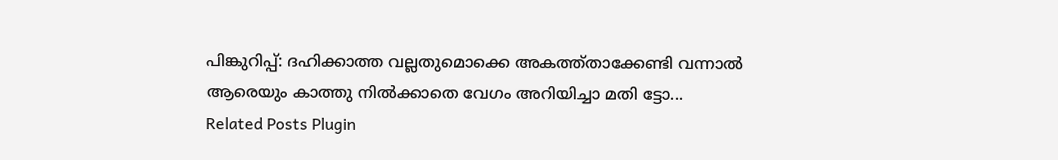പിങ്കുറിപ്പ്: ദഹിക്കാത്ത വല്ലതുമൊക്കെ അകത്ത്താക്കേണ്ടി വന്നാല്‍ ആരെയും കാത്തു നില്‍ക്കാതെ വേഗം അറിയിച്ചാ മതി ട്ടോ...
Related Posts Plugin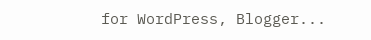for WordPress, Blogger...